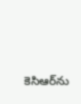కెసిఆర్‌ను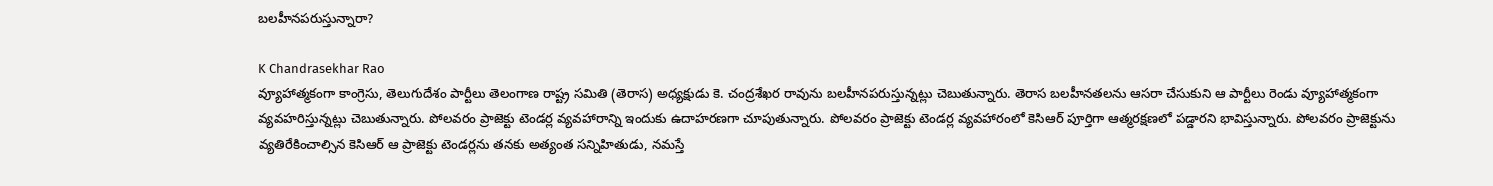బలహీనపరుస్తున్నారా?

K Chandrasekhar Rao
వ్యూహాత్మకంగా కాంగ్రెసు, తెలుగుదేశం పార్టీలు తెలంగాణ రాష్ట్ర సమితి (తెరాస) అధ్యక్షుడు కె. చంద్రశేఖర రావును బలహీనపరుస్తున్నట్లు చెబుతున్నారు. తెరాస బలహీనతలను ఆసరా చేసుకుని ఆ పార్టీలు రెండు వ్యూహాత్మకంగా వ్యవహరిస్తున్నట్లు చెబుతున్నారు. పోలవరం ప్రాజెక్టు టెండర్ల వ్యవహారాన్ని ఇందుకు ఉదాహరణగా చూపుతున్నారు. పోలవరం ప్రాజెక్టు టెండర్ల వ్యవహారంలో కెసిఆర్ పూర్తిగా ఆత్మరక్షణలో పడ్డారని భావిస్తున్నారు. పోలవరం ప్రాజెక్టును వ్యతిరేకించాల్సిన కెసిఆర్ ఆ ప్రాజెక్టు టెండర్లను తనకు అత్యంత సన్నిహితుడు, నమస్తే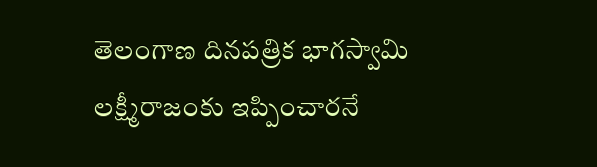తెలంగాణ దినపత్రిక భాగస్వామి లక్ష్మీరాజంకు ఇప్పించారనే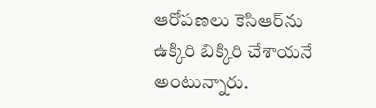ఆరోపణలు కెసిఆర్‌ను ఉక్కిరి బిక్కిరి చేశాయనే అంటున్నారు.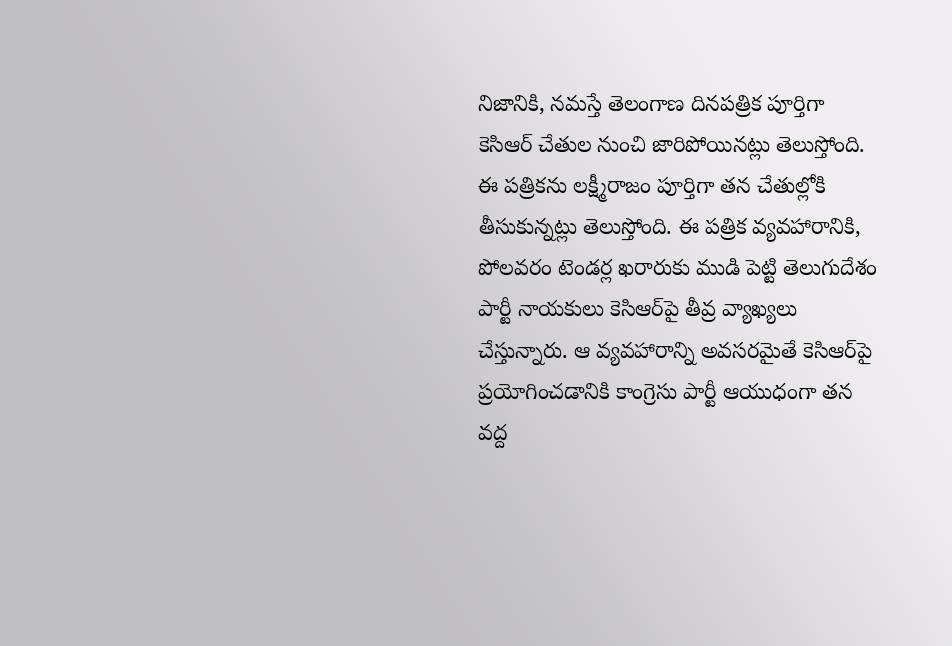నిజానికి, నమస్తే తెలంగాణ దినపత్రిక పూర్తిగా కెసిఆర్ చేతుల నుంచి జారిపోయినట్లు తెలుస్తోంది. ఈ పత్రికను లక్ష్మీరాజం పూర్తిగా తన చేతుల్లోకి తీసుకున్నట్లు తెలుస్తోంది. ఈ పత్రిక వ్యవహారానికి, పోలవరం టెండర్ల ఖరారుకు ముడి పెట్టి తెలుగుదేశం పార్టీ నాయకులు కెసిఆర్‌పై తీవ్ర వ్యాఖ్యలు చేస్తున్నారు. ఆ వ్యవహారాన్ని అవసరమైతే కెసిఆర్‌పై ప్రయోగించడానికి కాంగ్రెసు పార్టీ ఆయుధంగా తన వద్ద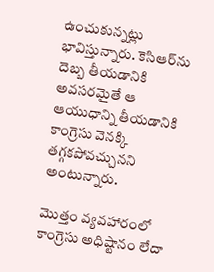ఉంచుకున్నట్లు భావిస్తున్నారు. కెసిఆర్‌ను దెబ్బ తీయడానికి అవసరమైతే ఆ ఆయుధాన్ని తీయడానికి కాంగ్రెసు వెనక్కి తగ్గకపోవచ్చునని అంటున్నారు.

మొత్తం వ్యవహారంలో కాంగ్రెసు అధిష్టానం లేదా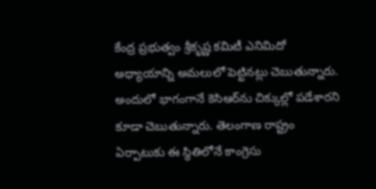కేంద్ర ప్రభుత్వం శ్రీకృష్ణ కమిటీ ఎనిమిదో అధ్యాయాన్ని అమలులో పెట్టినట్లు చెబుతున్నారు. అందులో భాగంగానే కెసిఆర్‌ను చిక్కుల్లో పడేశారని కూడా చెబుతున్నారు. తెలంగాణ రాష్ట్రం ఏర్పాటుకు ఈ స్థితిలోనే కాంగ్రెసు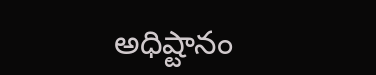అధిష్టానం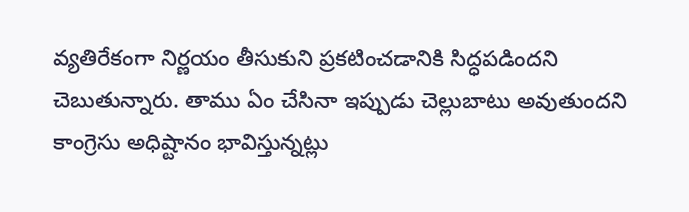వ్యతిరేకంగా నిర్ణయం తీసుకుని ప్రకటించడానికి సిద్ధపడిందని చెబుతున్నారు. తాము ఏం చేసినా ఇప్పుడు చెల్లుబాటు అవుతుందని కాంగ్రెసు అధిష్టానం భావిస్తున్నట్లు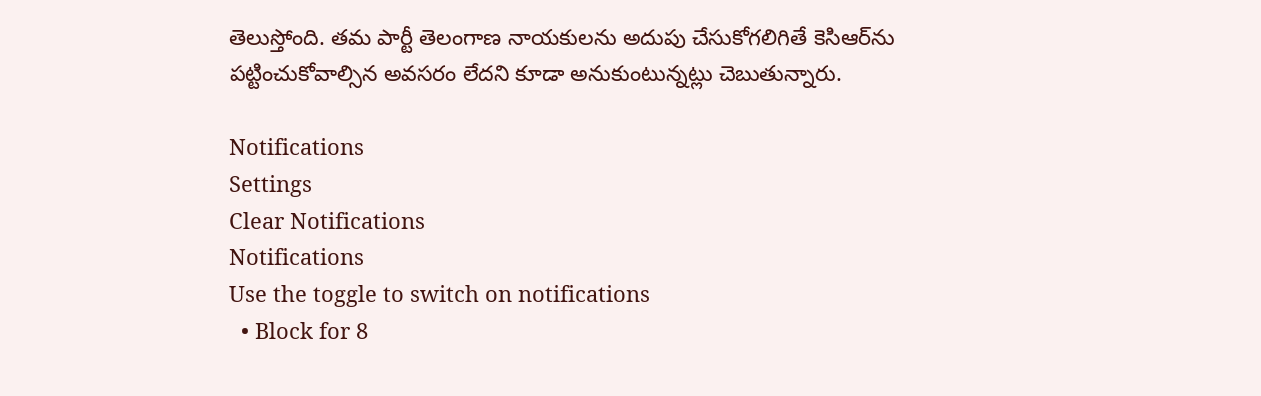తెలుస్తోంది. తమ పార్టీ తెలంగాణ నాయకులను అదుపు చేసుకోగలిగితే కెసిఆర్‌ను పట్టించుకోవాల్సిన అవసరం లేదని కూడా అనుకుంటున్నట్లు చెబుతున్నారు.

Notifications
Settings
Clear Notifications
Notifications
Use the toggle to switch on notifications
  • Block for 8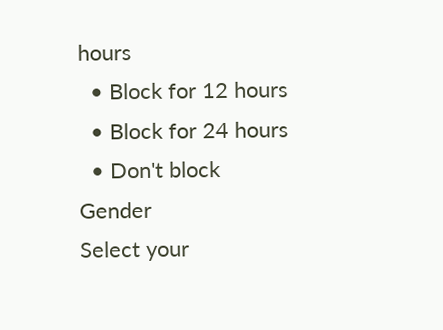hours
  • Block for 12 hours
  • Block for 24 hours
  • Don't block
Gender
Select your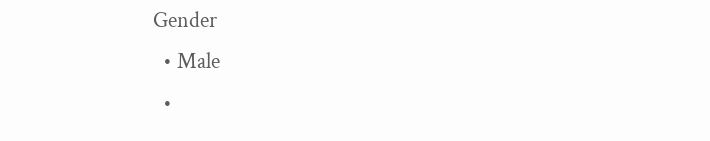Gender
  • Male
  •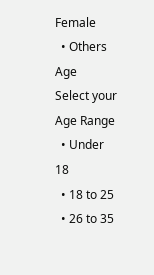Female
  • Others
Age
Select your Age Range
  • Under 18
  • 18 to 25
  • 26 to 35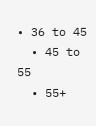• 36 to 45
  • 45 to 55
  • 55+